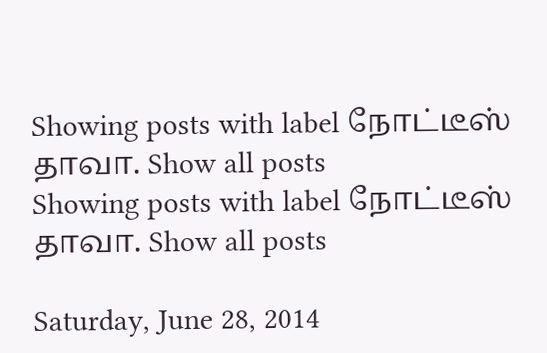Showing posts with label நோட்டீஸ் தாவா. Show all posts
Showing posts with label நோட்டீஸ் தாவா. Show all posts

Saturday, June 28, 2014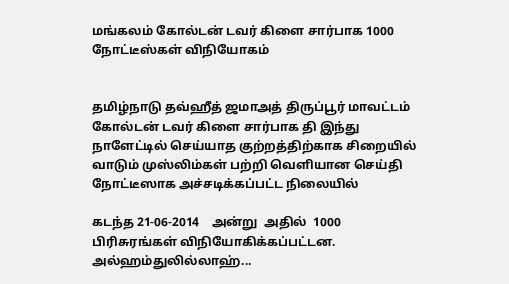மங்கலம் கோல்டன் டவர் கிளை சார்பாக 1000 நோட்டீஸ்கள் விநியோகம்


தமிழ்நாடு தவ்ஹீத் ஜமாஅத் திருப்பூர் மாவட்டம் கோல்டன் டவர் கிளை சார்பாக தி இந்து நாளேட்டில் செய்யாத குற்றத்திற்காக சிறையில் வாடும் முஸ்லிம்கள் பற்றி வெளியான செய்தி நோட்டீஸாக அச்சடிக்கப்பட்ட நிலையில்

கடந்த 21-06-2014    அன்று  அதில்  1000  பிரிசுரங்கள் விநியோகிக்கப்பட்டன. அல்ஹம்துலில்லாஹ்...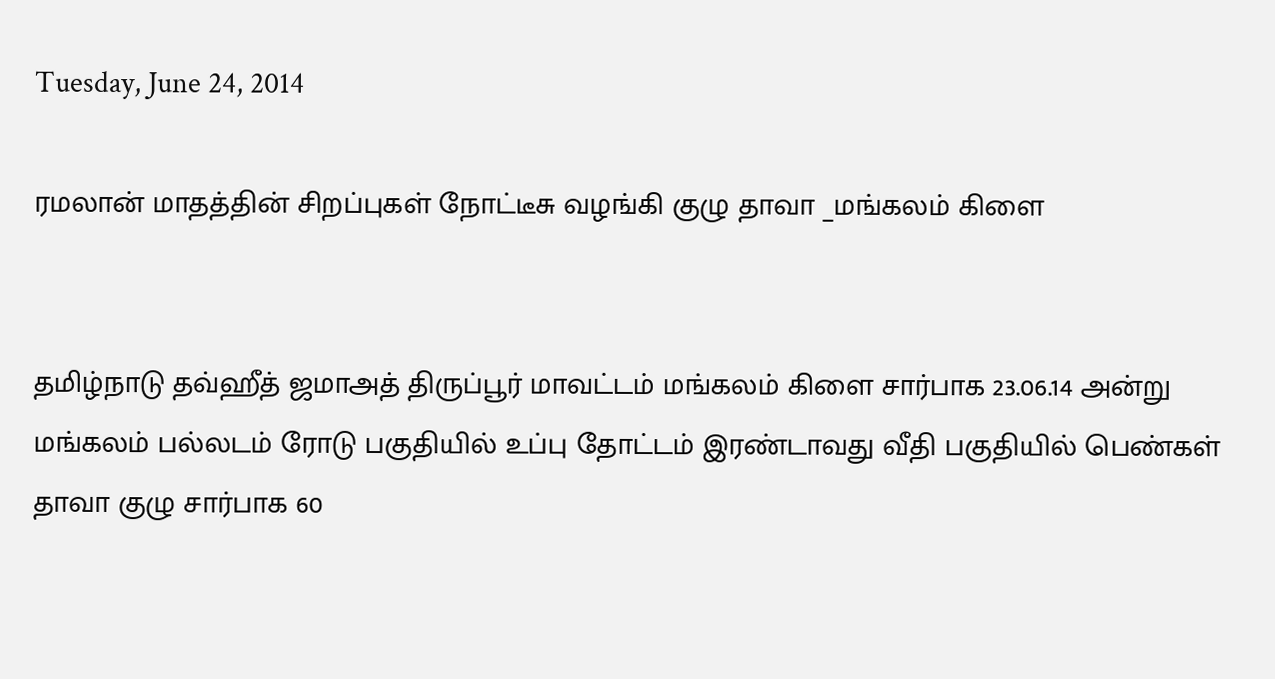Tuesday, June 24, 2014

ரமலான் மாதத்தின் சிறப்புகள் நோட்டீசு வழங்கி குழு தாவா _மங்கலம் கிளை


தமிழ்நாடு தவ்ஹீத் ஜமாஅத் திருப்பூர் மாவட்டம் மங்கலம் கிளை சார்பாக 23.06.14 அன்று மங்கலம் பல்லடம் ரோடு பகுதியில் உப்பு தோட்டம் இரண்டாவது வீதி பகுதியில் பெண்கள் தாவா குழு சார்பாக 60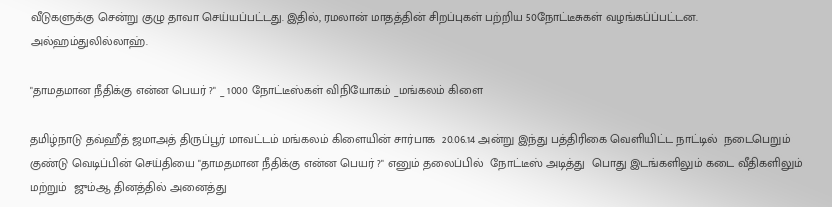வீடுகளுக்கு சென்று குழு தாவா செய்யப்பட்டது. இதில், ரமலான் மாதத்தின் சிறப்புகள் பற்றிய 50நோட்டீசுகள் வழங்கப்ப்பட்டன. அல்ஹம்துலில்லாஹ்.

"தாமதமான நீதிக்கு என்ன பெயர் ?" _ 1000 நோட்டீஸ்கள் விநியோகம் _மங்கலம் கிளை

தமிழ்நாடு தவ்ஹீத் ஜமாஅத் திருப்பூர் மாவட்டம் மங்கலம் கிளையின் சார்பாக  20.06.14 அன்று இந்து பத்திரிகை வெளியிட்ட நாட்டில்  நடைபெறும் குண்டு வெடிப்பின் செய்தியை "தாமதமான நீதிக்கு என்ன பெயர் ?" எனும் தலைப்பில்  நோட்டீஸ் அடித்து  பொது இடங்களிலும் கடை வீதிகளிலும் மற்றும்  ஜும்ஆ தினத்தில் அனைத்து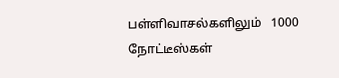பள்ளிவாசல்களிலும்   1000  நோட்டீஸ்கள்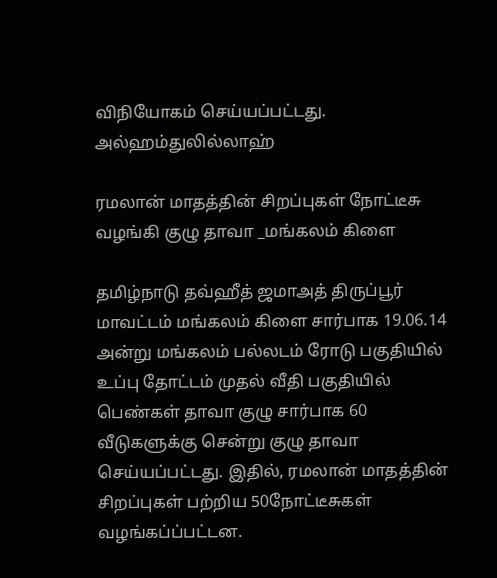விநியோகம் செய்யப்பட்டது. அல்ஹம்துலில்லாஹ்

ரமலான் மாதத்தின் சிறப்புகள் நோட்டீசு வழங்கி குழு தாவா _மங்கலம் கிளை

தமிழ்நாடு தவ்ஹீத் ஜமாஅத் திருப்பூர் மாவட்டம் மங்கலம் கிளை சார்பாக 19.06.14 அன்று மங்கலம் பல்லடம் ரோடு பகுதியில் உப்பு தோட்டம் முதல் வீதி பகுதியில் பெண்கள் தாவா குழு சார்பாக 60 வீடுகளுக்கு சென்று குழு தாவா செய்யப்பட்டது. இதில், ரமலான் மாதத்தின் சிறப்புகள் பற்றிய 50நோட்டீசுகள் வழங்கப்ப்பட்டன.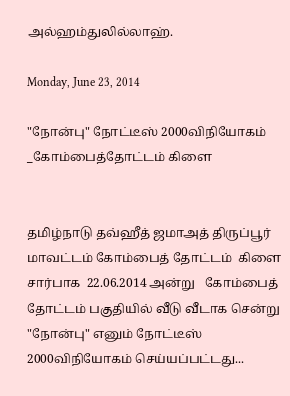அல்ஹம்துலில்லாஹ்.

Monday, June 23, 2014

"நோன்பு" நோட்டீஸ் 2000விநியோகம் _கோம்பைத்தோட்டம் கிளை


தமிழ்நாடு தவ்ஹீத் ஜமாஅத் திருப்பூர் மாவட்டம் கோம்பைத் தோட்டம்  கிளை  சார்பாக  22.06.2014 அன்று   கோம்பைத் தோட்டம் பகுதியில் வீடு வீடாக சென்று "நோன்பு" எனும் நோட்டீஸ்  2000விநியோகம் செய்யப்பட்டது...